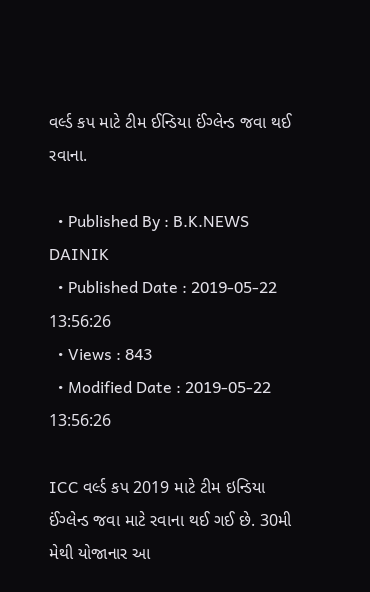વર્લ્ડ કપ માટે ટીમ ઈન્ડિયા ઈંગ્લેન્ડ જવા થઈ રવાના.

  • Published By : B.K.NEWS DAINIK
  • Published Date : 2019-05-22 13:56:26
  • Views : 843
  • Modified Date : 2019-05-22 13:56:26

ICC વર્લ્ડ કપ 2019 માટે ટીમ ઇન્ડિયા ઈંગ્લેન્ડ જવા માટે રવાના થઈ ગઈ છે. 30મી મેથી યોજાનાર આ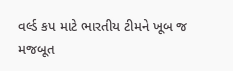વર્લ્ડ કપ માટે ભારતીય ટીમને ખૂબ જ મજબૂત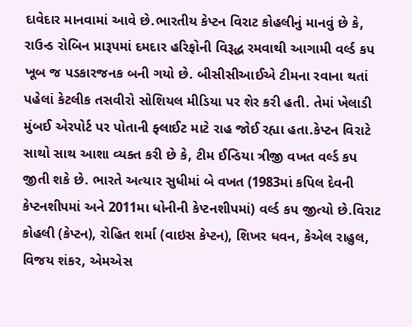દાવેદાર માનવામાં આવે છે.ભારતીય કેપ્ટન વિરાટ કોહલીનું માનવું છે કે, રાઉન્ડ રોબિન પ્રારૂપમાં દમદાર હરિફોની વિરૂદ્ધ રમવાથી આગામી વર્લ્ડ કપ ખૂબ જ પડકારજનક બની ગયો છે. બીસીસીઆઈએ ટીમના રવાના થતાં પહેલાં કેટલીક તસવીરો સોશિયલ મીડિયા પર શેર કરી હતી. તેમાં ખેલાડી મુંબઈ એરપોર્ટ પર પોતાની ફ્લાઈટ માટે રાહ જોઈ રહ્યા હતા.કેપ્ટન વિરાટે સાથો સાથ આશા વ્યક્ત કરી છે કે, ટીમ ઈન્ડિયા ત્રીજી વખત વર્લ્ડ કપ જીતી શકે છે. ભારતે અત્યાર સુધીમાં બે વખત (1983માં કપિલ દેવની કેપ્ટનશીપમાં અને 2011મા ધોનીની કેપ્ટનશીપમાં) વર્લ્ડ કપ જીત્યો છે.વિરાટ કોહલી (કેપ્ટન), રોહિત શર્મા (વાઇસ કેપ્ટન), શિખર ધવન, કેએલ રાહુલ, વિજય શંકર, એમએસ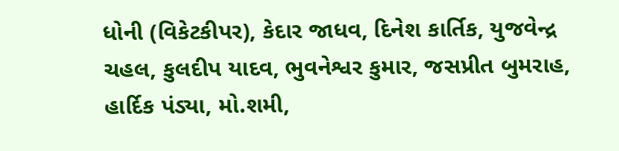ધોની (વિકેટકીપર), કેદાર જાધવ, દિનેશ કાર્તિક, યુજવેન્દ્ર ચહલ, કુલદીપ યાદવ, ભુવનેશ્વર કુમાર, જસપ્રીત બુમરાહ, હાર્દિક પંડ્યા, મો.શમી,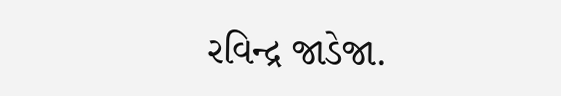રવિન્દ્ર જાડેજા.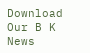Download Our B K News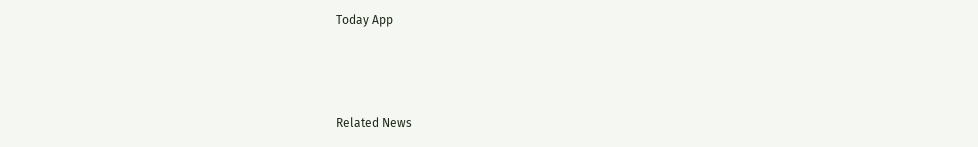Today App



Related News